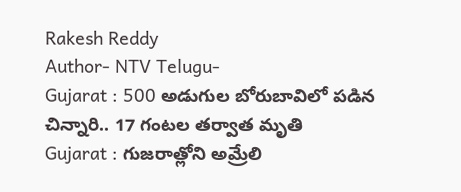Rakesh Reddy
Author- NTV Telugu-
Gujarat : 500 అడుగుల బోరుబావిలో పడిన చిన్నారి.. 17 గంటల తర్వాత మృతి
Gujarat : గుజరాత్లోని అమ్రేలి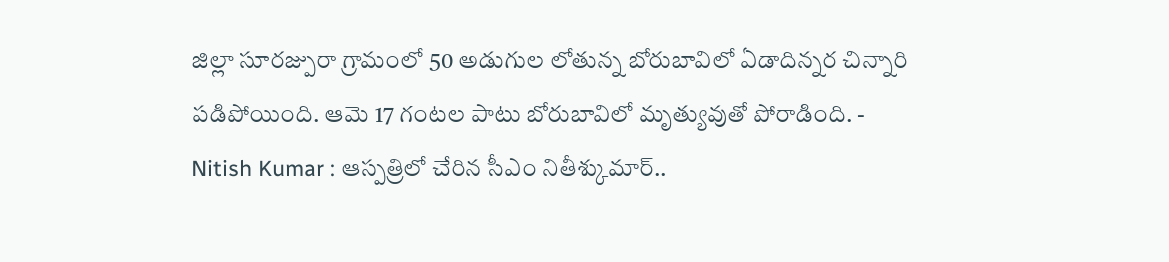జిల్లా సూరజ్పురా గ్రామంలో 50 అడుగుల లోతున్న బోరుబావిలో ఏడాదిన్నర చిన్నారి పడిపోయింది. ఆమె 17 గంటల పాటు బోరుబావిలో మృత్యువుతో పోరాడింది. -
Nitish Kumar : ఆస్పత్రిలో చేరిన సీఎం నితీశ్కుమార్..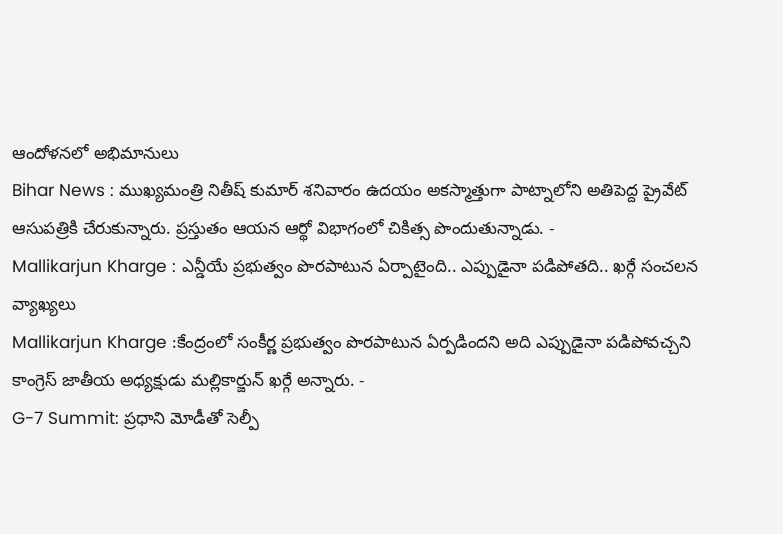ఆందోళనలో అభిమానులు
Bihar News : ముఖ్యమంత్రి నితీష్ కుమార్ శనివారం ఉదయం అకస్మాత్తుగా పాట్నాలోని అతిపెద్ద ప్రైవేట్ ఆసుపత్రికి చేరుకున్నారు. ప్రస్తుతం ఆయన ఆర్థో విభాగంలో చికిత్స పొందుతున్నాడు. -
Mallikarjun Kharge : ఎన్డీయే ప్రభుత్వం పొరపాటున ఏర్పాటైంది.. ఎప్పుడైనా పడిపోతది.. ఖర్గే సంచలన వ్యాఖ్యలు
Mallikarjun Kharge :కేంద్రంలో సంకీర్ణ ప్రభుత్వం పొరపాటున ఏర్పడిందని అది ఎప్పుడైనా పడిపోవచ్చని కాంగ్రెస్ జాతీయ అధ్యక్షుడు మల్లికార్జున్ ఖర్గే అన్నారు. -
G-7 Summit: ప్రధాని మోడీతో సెల్పీ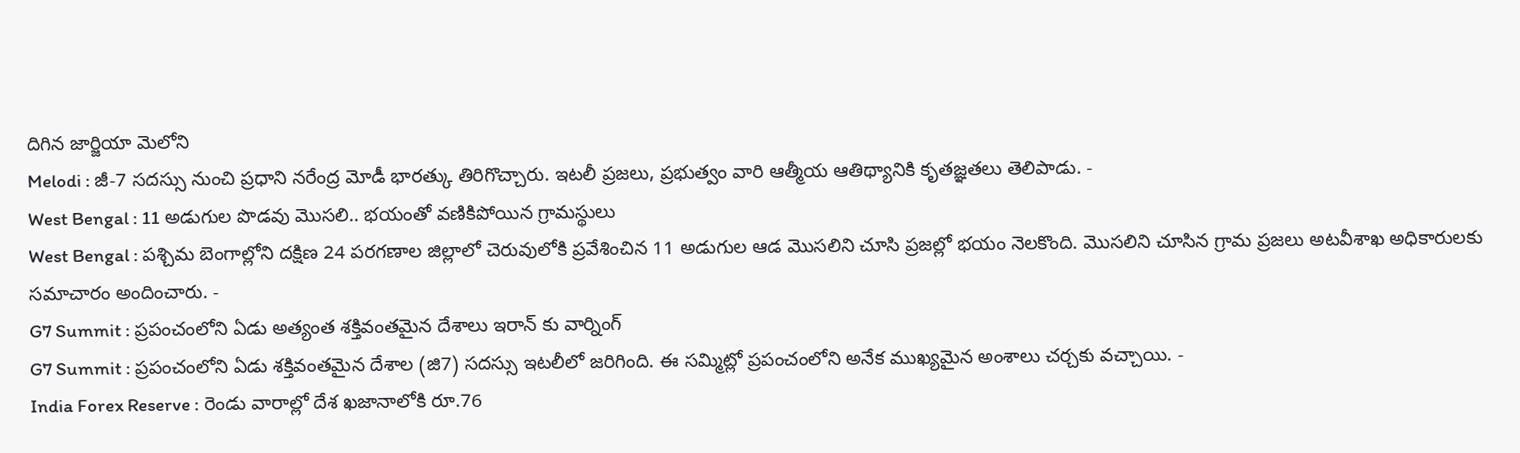దిగిన జార్జియా మెలోని
Melodi : జీ-7 సదస్సు నుంచి ప్రధాని నరేంద్ర మోడీ భారత్కు తిరిగొచ్చారు. ఇటలీ ప్రజలు, ప్రభుత్వం వారి ఆత్మీయ ఆతిథ్యానికి కృతజ్ఞతలు తెలిపాడు. -
West Bengal : 11 అడుగుల పొడవు మొసలి.. భయంతో వణికిపోయిన గ్రామస్థులు
West Bengal : పశ్చిమ బెంగాల్లోని దక్షిణ 24 పరగణాల జిల్లాలో చెరువులోకి ప్రవేశించిన 11 అడుగుల ఆడ మొసలిని చూసి ప్రజల్లో భయం నెలకొంది. మొసలిని చూసిన గ్రామ ప్రజలు అటవీశాఖ అధికారులకు సమాచారం అందించారు. -
G7 Summit : ప్రపంచంలోని ఏడు అత్యంత శక్తివంతమైన దేశాలు ఇరాన్ కు వార్నింగ్
G7 Summit : ప్రపంచంలోని ఏడు శక్తివంతమైన దేశాల (జి7) సదస్సు ఇటలీలో జరిగింది. ఈ సమ్మిట్లో ప్రపంచంలోని అనేక ముఖ్యమైన అంశాలు చర్చకు వచ్చాయి. -
India Forex Reserve : రెండు వారాల్లో దేశ ఖజానాలోకి రూ.76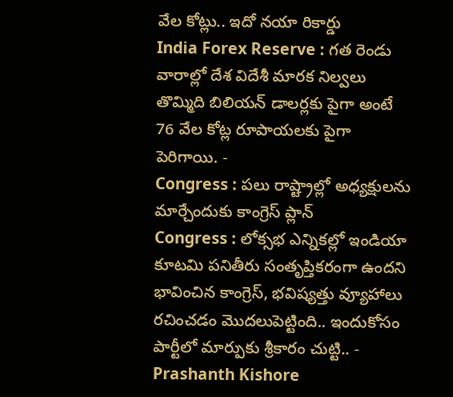వేల కోట్లు.. ఇదో నయా రికార్డు
India Forex Reserve : గత రెండు వారాల్లో దేశ విదేశీ మారక నిల్వలు తొమ్మిది బిలియన్ డాలర్లకు పైగా అంటే 76 వేల కోట్ల రూపాయలకు పైగా పెరిగాయి. -
Congress : పలు రాష్ట్రాల్లో అధ్యక్షులను మార్చేందుకు కాంగ్రెస్ ప్లాన్
Congress : లోక్సభ ఎన్నికల్లో ఇండియా కూటమి పనితీరు సంతృప్తికరంగా ఉందని భావించిన కాంగ్రెస్, భవిష్యత్తు వ్యూహాలు రచించడం మొదలుపెట్టింది.. ఇందుకోసం పార్టీలో మార్పుకు శ్రీకారం చుట్టి.. -
Prashanth Kishore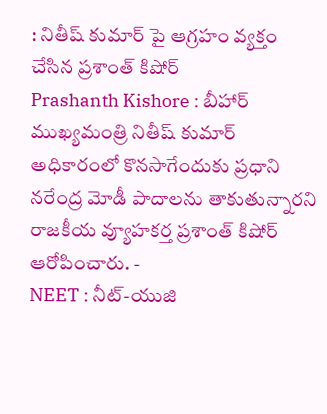: నితీష్ కుమార్ పై ఆగ్రహం వ్యక్తం చేసిన ప్రశాంత్ కిషోర్
Prashanth Kishore : బీహార్ ముఖ్యమంత్రి నితీష్ కుమార్ అధికారంలో కొనసాగేందుకు ప్రధాని నరేంద్ర మోడీ పాదాలను తాకుతున్నారని రాజకీయ వ్యూహకర్త ప్రశాంత్ కిషోర్ ఆరోపించారు. -
NEET : నీట్-యుజి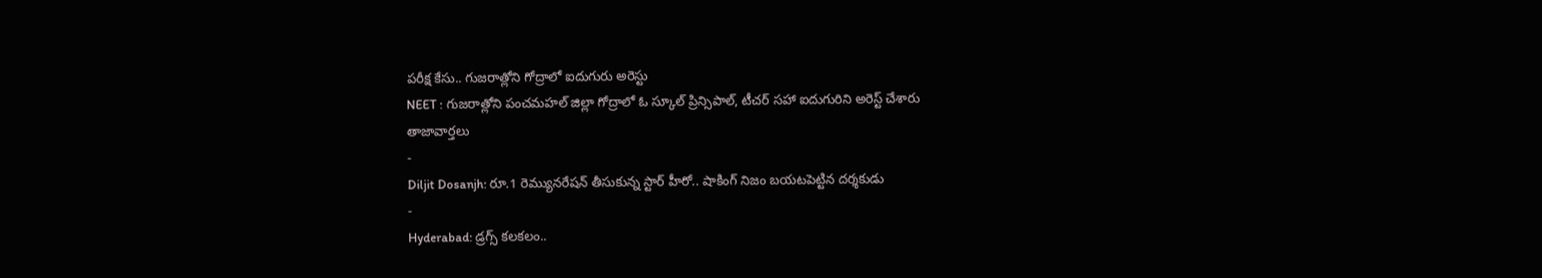పరీక్ష కేసు.. గుజరాత్లోని గోద్రాలో ఐదుగురు అరెస్టు
NEET : గుజరాత్లోని పంచమహల్ జిల్లా గోద్రాలో ఓ స్కూల్ ప్రిన్సిపాల్, టీచర్ సహా ఐదుగురిని అరెస్ట్ చేశారు
తాజావార్తలు
-
Diljit Dosanjh: రూ.1 రెమ్యునరేషన్ తీసుకున్న స్టార్ హీరో.. షాకింగ్ నిజం బయటపెట్టిన దర్శకుడు
-
Hyderabad: డ్రగ్స్ కలకలం..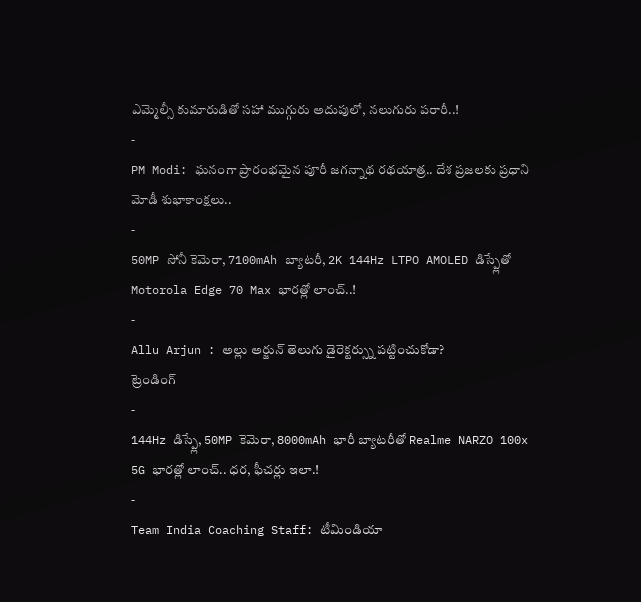ఎమ్మెల్సీ కుమారుడితో సహా ముగ్గురు అదుపులో, నలుగురు పరారీ..!
-
PM Modi: ఘనంగా ప్రారంభమైన పూరీ జగన్నాథ రథయాత్ర.. దేశ ప్రజలకు ప్రధాని మోడీ శుభాకాంక్షలు..
-
50MP సోనీ కెమెరా, 7100mAh బ్యాటరీ, 2K 144Hz LTPO AMOLED డిస్ప్లేతో Motorola Edge 70 Max భారత్లో లాంచ్..!
-
Allu Arjun : అల్లు అర్జున్ తెలుగు డైరెక్టర్స్ను పట్టించుకోడా?
ట్రెండింగ్
-
144Hz డిస్ప్లే, 50MP కెమెరా, 8000mAh భారీ బ్యాటరీతో Realme NARZO 100x 5G భారత్లో లాంచ్.. ధర, ఫీచర్లు ఇలా.!
-
Team India Coaching Staff: టీమిండియా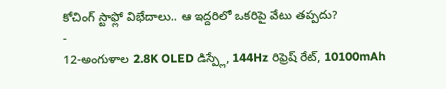కోచింగ్ స్టాఫ్లో విభేదాలు.. ఆ ఇద్దరిలో ఒకరిపై వేటు తప్పదు?
-
12-అంగుళాల 2.8K OLED డిస్ప్లే, 144Hz రిఫ్రెష్ రేట్, 10100mAh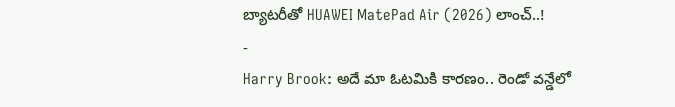బ్యాటరీతో HUAWEI MatePad Air (2026) లాంచ్..!
-
Harry Brook: అదే మా ఓటమికి కారణం.. రెండో వన్డేలో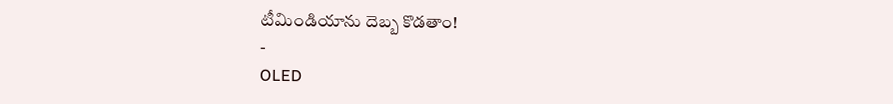టీమిండియాను దెబ్బ కొడతాం!
-
OLED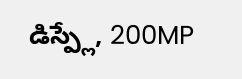డిస్ప్లే, 200MP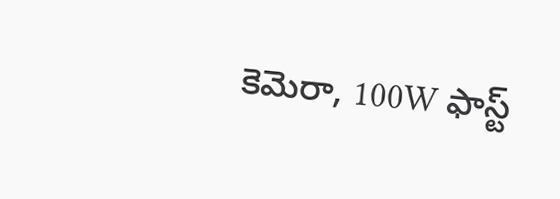కెమెరా, 100W ఫాస్ట్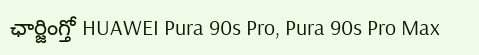ఛార్జింగ్తో HUAWEI Pura 90s Pro, Pura 90s Pro Max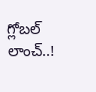గ్లోబల్ లాంచ్..!